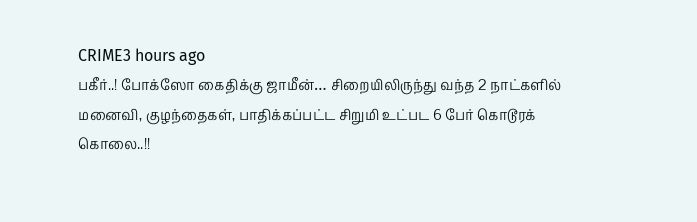CRIME3 hours ago
பகீர்..! போக்ஸோ கைதிக்கு ஜாமீன்… சிறையிலிருந்து வந்த 2 நாட்களில் மனைவி, குழந்தைகள், பாதிக்கப்பட்ட சிறுமி உட்பட 6 பேர் கொடூரக் கொலை..!!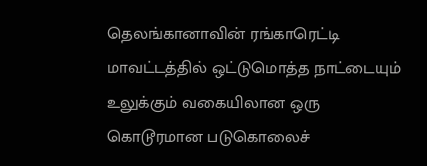தெலங்கானாவின் ரங்காரெட்டி மாவட்டத்தில் ஒட்டுமொத்த நாட்டையும் உலுக்கும் வகையிலான ஒரு கொடூரமான படுகொலைச்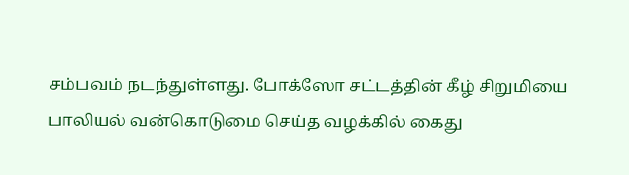சம்பவம் நடந்துள்ளது. போக்ஸோ சட்டத்தின் கீழ் சிறுமியை பாலியல் வன்கொடுமை செய்த வழக்கில் கைது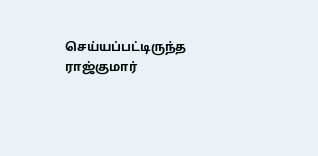செய்யப்பட்டிருந்த ராஜ்குமார்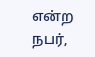என்ற நபர்,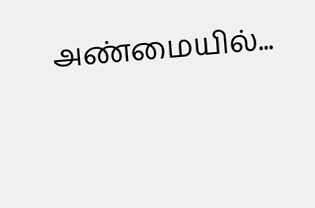அண்மையில்...